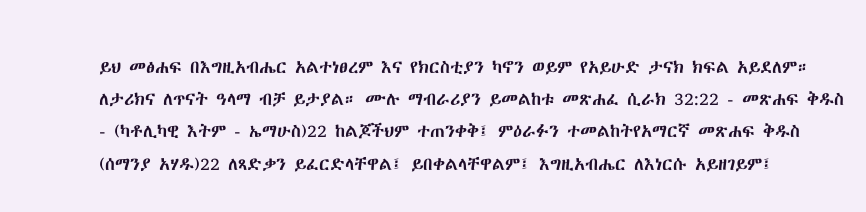ይህ መፅሐፍ በእግዚአብሔር አልተነፀረም እና የክርስቲያን ካኖን ወይም የአይሁድ ታናክ ክፍል አይደለም። ለታሪክና ለጥናት ዓላማ ብቻ ይታያል። ሙሉ ማብራሪያን ይመልከቱ መጽሐፈ ሲራክ 32:22 - መጽሐፍ ቅዱስ - (ካቶሊካዊ እትም - ኤማሁስ)22 ከልጆችህም ተጠንቀቅ፤ ምዕራፉን ተመልከትየአማርኛ መጽሐፍ ቅዱስ (ሰማንያ አሃዱ)22 ለጻድቃን ይፈርድላቸዋል፤ ይበቀልላቸዋልም፤ እግዚአብሔር ለእነርሱ አይዘገይም፤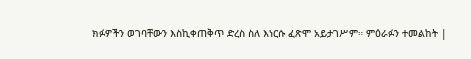ክፉዎችን ወገባቸውን እስኪቀጠቅጥ ድረስ ስለ እነርሱ ፈጽሞ አይታገሥም። ምዕራፉን ተመልከት |